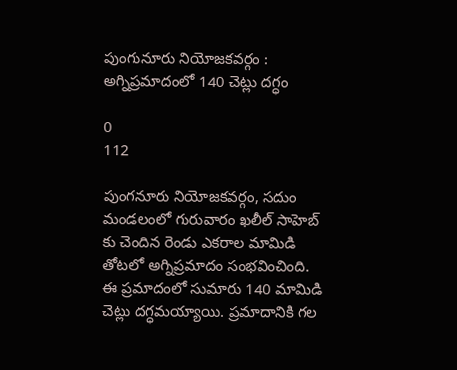పుంగునూరు నియోజకవర్గం : అగ్నిప్రమాదంలో 140 చెట్లు దగ్ధం

0
112

పుంగనూరు నియోజకవర్గం, సదుం మండలంలో గురువారం ఖలీల్ సాహెబ్ కు చెందిన రెండు ఎకరాల మామిడి తోటలో అగ్నిప్రమాదం సంభవించింది. ఈ ప్రమాదంలో సుమారు 140 మామిడి చెట్లు దగ్ధమయ్యాయి. ప్రమాదానికి గల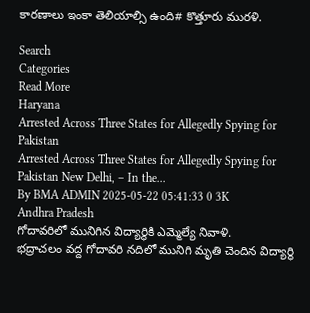కారణాలు ఇంకా తెలియాల్సి ఉంది# కొత్తూరు మురళి.

Search
Categories
Read More
Haryana
Arrested Across Three States for Allegedly Spying for Pakistan
Arrested Across Three States for Allegedly Spying for Pakistan New Delhi, – In the...
By BMA ADMIN 2025-05-22 05:41:33 0 3K
Andhra Pradesh
గోదావరిలో మునిగిన విద్యార్థికి ఎమ్మెల్యే నివాళి.
భద్రాచలం వద్ద గోదావరి నదిలో మునిగి మృతి చెందిన విద్యార్థి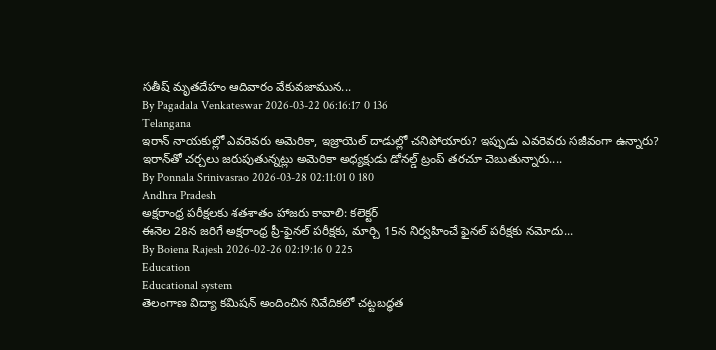సతీష్ మృతదేహం ఆదివారం వేకువజామున...
By Pagadala Venkateswar 2026-03-22 06:16:17 0 136
Telangana
ఇరాన్ నాయకుల్లో ఎవరెవరు అమెరికా, ఇజ్రాయెల్ దాడుల్లో చనిపోయారు? ఇప్పుడు ఎవరెవరు సజీవంగా ఉన్నారు?
ఇరాన్‌తో చర్చలు జరుపుతున్నట్లు అమెరికా అధ్యక్షుడు డోనల్డ్ ట్రంప్ తరచూ చెబుతున్నారు....
By Ponnala Srinivasrao 2026-03-28 02:11:01 0 180
Andhra Pradesh
అక్షరాంధ్ర పరీక్షలకు శతశాతం హాజరు కావాలి: కలెక్టర్
ఈనెల 28న జరిగే అక్షరాంధ్ర ప్రీ-ఫైనల్ పరీక్షకు, మార్చి 15న నిర్వహించే ఫైనల్ పరీక్షకు నమోదు...
By Boiena Rajesh 2026-02-26 02:19:16 0 225
Education
Educational system
తెలంగాణ విద్యా కమిషన్ అందించిన నివేదికలో చట్టబద్ధత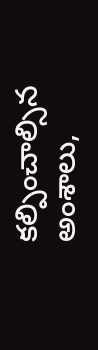కల్పించాల్సిన అంశాలు,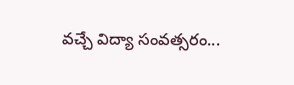వచ్చే విద్యా సంవత్సరం...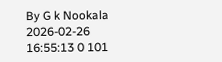By G k Nookala 2026-02-26 16:55:13 0 101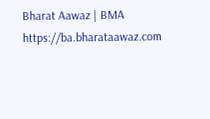Bharat Aawaz | BMA https://ba.bharataawaz.com